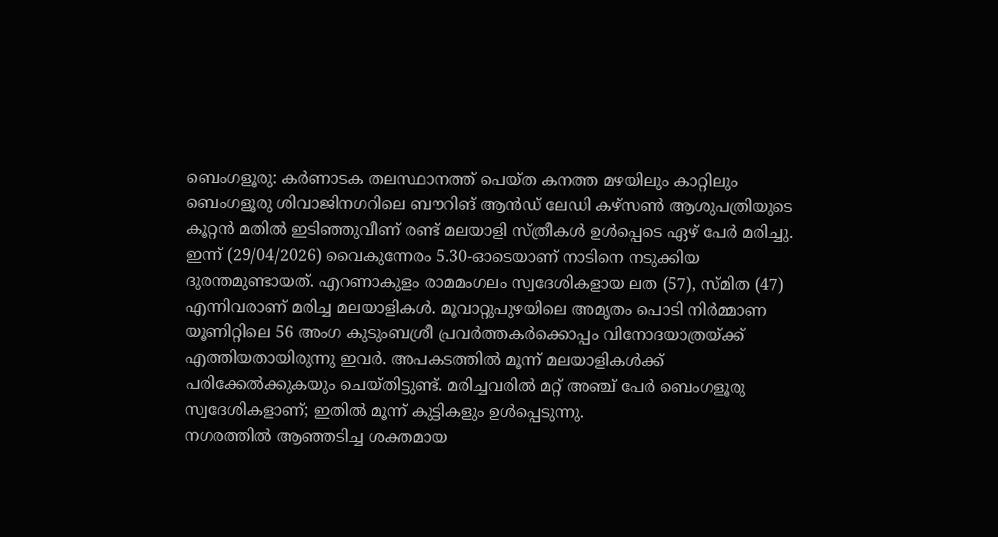ബെംഗളൂരു: കർണാടക തലസ്ഥാനത്ത് പെയ്ത കനത്ത മഴയിലും കാറ്റിലും ബെംഗളൂരു ശിവാജിനഗറിലെ ബൗറിങ് ആൻഡ് ലേഡി കഴ്സൺ ആശുപത്രിയുടെ കൂറ്റൻ മതിൽ ഇടിഞ്ഞുവീണ് രണ്ട് മലയാളി സ്ത്രീകൾ ഉൾപ്പെടെ ഏഴ് പേർ മരിച്ചു. ഇന്ന് (29/04/2026) വൈകുന്നേരം 5.30-ഓടെയാണ് നാടിനെ നടുക്കിയ ദുരന്തമുണ്ടായത്. എറണാകുളം രാമമംഗലം സ്വദേശികളായ ലത (57), സ്മിത (47) എന്നിവരാണ് മരിച്ച മലയാളികൾ. മൂവാറ്റുപുഴയിലെ അമൃതം പൊടി നിർമ്മാണ യൂണിറ്റിലെ 56 അംഗ കുടുംബശ്രീ പ്രവർത്തകർക്കൊപ്പം വിനോദയാത്രയ്ക്ക് എത്തിയതായിരുന്നു ഇവർ. അപകടത്തിൽ മൂന്ന് മലയാളികൾക്ക് പരിക്കേൽക്കുകയും ചെയ്തിട്ടുണ്ട്. മരിച്ചവരിൽ മറ്റ് അഞ്ച് പേർ ബെംഗളൂരു സ്വദേശികളാണ്; ഇതിൽ മൂന്ന് കുട്ടികളും ഉൾപ്പെടുന്നു.
നഗരത്തിൽ ആഞ്ഞടിച്ച ശക്തമായ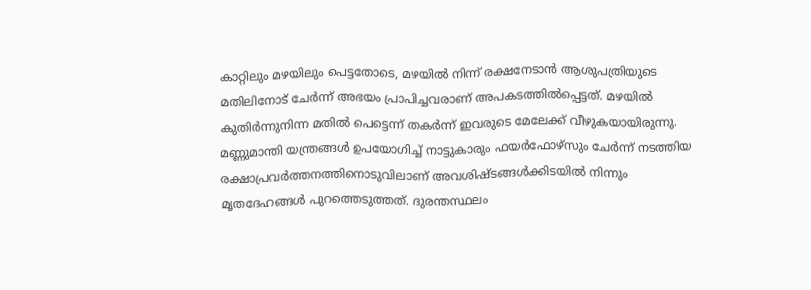കാറ്റിലും മഴയിലും പെട്ടതോടെ, മഴയിൽ നിന്ന് രക്ഷനേടാൻ ആശുപത്രിയുടെ മതിലിനോട് ചേർന്ന് അഭയം പ്രാപിച്ചവരാണ് അപകടത്തിൽപ്പെട്ടത്. മഴയിൽ കുതിർന്നുനിന്ന മതിൽ പെട്ടെന്ന് തകർന്ന് ഇവരുടെ മേലേക്ക് വീഴുകയായിരുന്നു. മണ്ണുമാന്തി യന്ത്രങ്ങൾ ഉപയോഗിച്ച് നാട്ടുകാരും ഫയർഫോഴ്സും ചേർന്ന് നടത്തിയ രക്ഷാപ്രവർത്തനത്തിനൊടുവിലാണ് അവശിഷ്ടങ്ങൾക്കിടയിൽ നിന്നും മൃതദേഹങ്ങൾ പുറത്തെടുത്തത്. ദുരന്തസ്ഥലം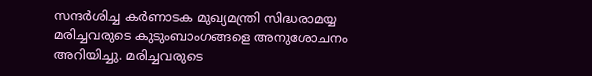സന്ദർശിച്ച കർണാടക മുഖ്യമന്ത്രി സിദ്ധരാമയ്യ മരിച്ചവരുടെ കുടുംബാംഗങ്ങളെ അനുശോചനം അറിയിച്ചു. മരിച്ചവരുടെ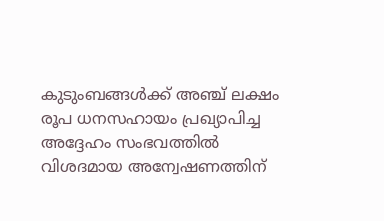കുടുംബങ്ങൾക്ക് അഞ്ച് ലക്ഷം രൂപ ധനസഹായം പ്രഖ്യാപിച്ച അദ്ദേഹം സംഭവത്തിൽ വിശദമായ അന്വേഷണത്തിന്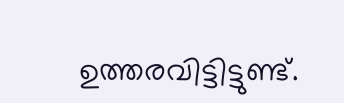ഉത്തരവിട്ടിട്ടുണ്ട്.